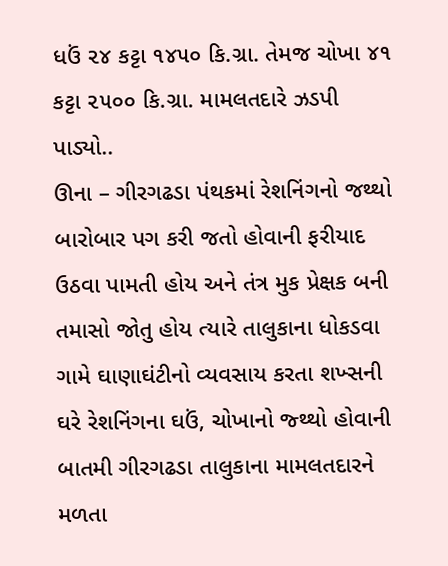ધઉં ૨૪ કટ્ટા ૧૪૫૦ કિ.ગ્રા. તેમજ ચોખા ૪૧ કટ્ટા ૨૫૦૦ કિ.ગ્રા. મામલતદારે ઝડપી પાડ્યો..
ઊના – ગીરગઢડા પંથકમાં રેશનિંગનો જથ્થો બારોબાર પગ કરી જતો હોવાની ફરીયાદ ઉઠવા પામતી હોય અને તંત્ર મુક પ્રેક્ષક બની તમાસો જોતુ હોય ત્યારે તાલુકાના ધોકડવા ગામે ઘાણાઘંટીનો વ્યવસાય કરતા શખ્સની ઘરે રેશનિંગના ઘઉં, ચોખાનો જ્થ્થો હોવાની બાતમી ગીરગઢડા તાલુકાના મામલતદારને મળતા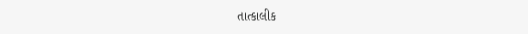તાત્કાલીક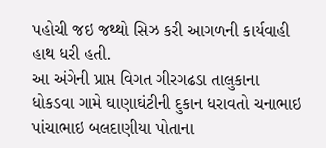પહોચી જઇ જથ્થો સિઝ કરી આગળની કાર્યવાહી હાથ ધરી હતી.
આ અંગેની પ્રાપ્ત વિગત ગીરગઢડા તાલુકાના ધોકડવા ગામે ઘાણાઘંટીની દુકાન ધરાવતો ચનાભાઇ પાંચાભાઇ બલદાણીયા પોતાના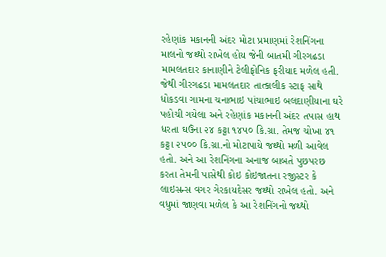રહેણાંક મકાનની અંદર મોટા પ્રમાણમાં રેશનિંગના માલનો જથ્થો રાખેલ હોય જેની બાતમી ગીરગઢડા મામલતદાર કાનાણીને ટેલીફોનિક ફરીયાદ મળેલ હતી. જેથી ગીરગઢડા મામલતદાર તાત્કાલીક સ્ટાફ સાથે ધોકડવા ગામના ચનાભાઇ પાંચાભાઇ બલદાણીયાના ઘરે પહોચી ગયેલા અને રહેણાંક મકાનની અંદર તપાસ હાથ ધરતા ઘઉંના ૨૪ કટ્ટા ૧૪૫૦ કિ.ગ્રા. તેમજ ચોખા ૪૧ કટ્ટા ૨૫૦૦ કિ.ગ્રા.નો મોટાપાયે જથ્થો મળી આવેલ હતો. અને આ રેશનિંગના અનાજ બાબતે પુછપરછ કરતા તેમની પાસેથી કોઇ કોઇજાતના રજીસ્ટર કે લાઇસન્સ વગર ગેરકાયદેસર જથ્થો રાખેલ હતો. અને વધુમાં જાણવા મળેલ કે આ રેશનિંગનો જથ્થો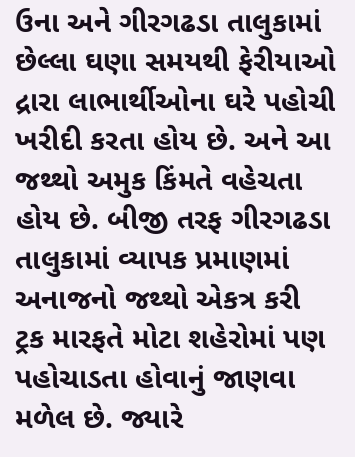ઉના અને ગીરગઢડા તાલુકામાં છેલ્લા ઘણા સમયથી ફેરીયાઓ દ્રારા લાભાર્થીઓના ઘરે પહોચી ખરીદી કરતા હોય છે. અને આ જથ્થો અમુક કિંમતે વહેચતા હોય છે. બીજી તરફ ગીરગઢડા તાલુકામાં વ્યાપક પ્રમાણમાં અનાજનો જથ્થો એકત્ર કરી ટ્રક મારફતે મોટા શહેરોમાં પણ પહોચાડતા હોવાનું જાણવા મળેલ છે. જ્યારે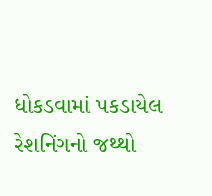ધોકડવામાં પકડાયેલ રેશનિંગનો જથ્થો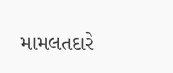મામલતદારે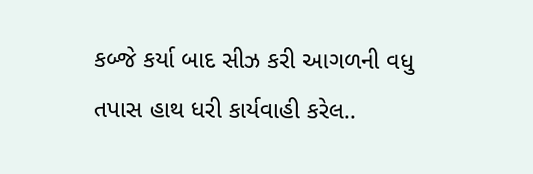કબ્જે કર્યા બાદ સીઝ કરી આગળની વધુ તપાસ હાથ ધરી કાર્યવાહી કરેલ..